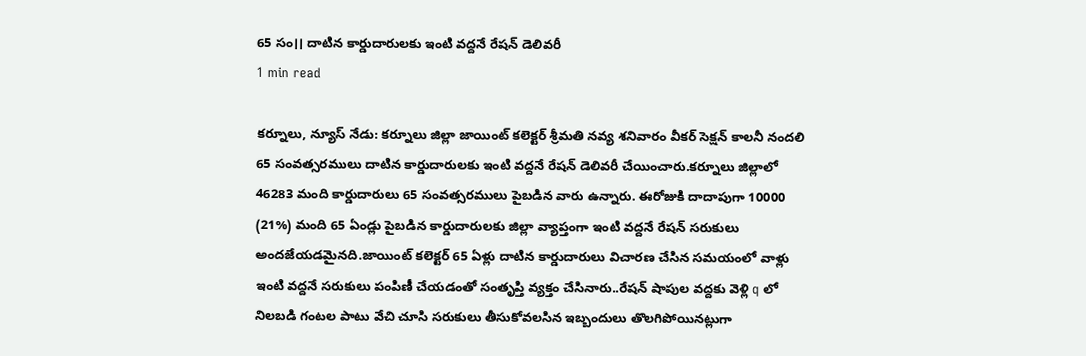65 సం।। దాటిన కార్డుదారులకు ఇంటి వద్దనే రేషన్ డెలివరీ
1 min read

కర్నూలు, న్యూస్ నేడు: కర్నూలు జిల్లా జాయింట్ కలెక్టర్ శ్రీమతి నవ్య శనివారం వీకర్ సెక్షన్ కాలనీ నందలి 65 సంవత్సరములు దాటిన కార్డుదారులకు ఇంటి వద్దనే రేషన్ డెలివరీ చేయించారు.కర్నూలు జిల్లాలో 46283 మంది కార్డుదారులు 65 సంవత్సరములు పైబడిన వారు ఉన్నారు. ఈరోజుకి దాదాపుగా 10000 (21%) మంది 65 ఏండ్లు పైబడిన కార్డుదారులకు జిల్లా వ్యాప్తంగా ఇంటి వద్దనే రేషన్ సరుకులు అందజేయడమైనది.జాయింట్ కలెక్టర్ 65 ఏళ్లు దాటిన కార్డుదారులు విచారణ చేసిన సమయంలో వాళ్లు ఇంటి వద్దనే సరుకులు పంపిణీ చేయడంతో సంతృప్తి వ్యక్తం చేసినారు..రేషన్ షాపుల వద్దకు వెళ్లి q లో నిలబడి గంటల పాటు వేచి చూసి సరుకులు తీసుకోవలసిన ఇబ్బందులు తొలగిపోయినట్లుగా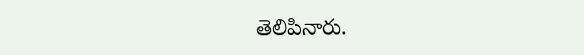తెలిపినారు.